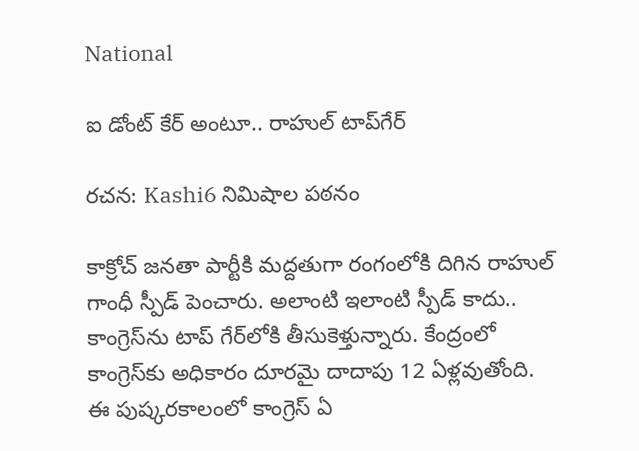National

ఐ డోంట్ కేర్ అంటూ.. రాహుల్ టాప్‌గేర్

రచన: Kashi6 నిమిషాల పఠనం

కాక్రోచ్ జ‌న‌తా పార్టీకి మ‌ద్ద‌తుగా రంగంలోకి దిగిన రాహుల్ గాంధీ స్పీడ్ పెంచారు. అలాంటి ఇలాంటి స్పీడ్ కాదు.. కాంగ్రెస్‌ను టాప్ గేర్‌లోకి తీసుకెళ్తున్నారు. కేంద్రంలో కాంగ్రెస్‌కు అధికారం దూర‌మై దాదాపు 12 ఏళ్ల‌వుతోంది. ఈ పుష్క‌రకాలంలో కాంగ్రెస్ ఏ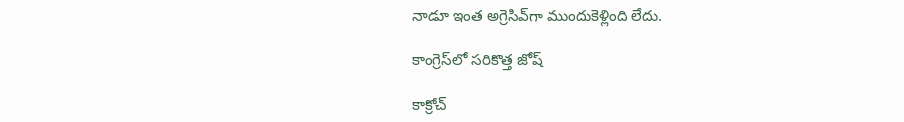నాడూ ఇంత అగ్రెసివ్‌గా ముందుకెళ్లింది లేదు.

కాంగ్రెస్‌లో స‌రికొత్త జోష్

కాక్రోచ్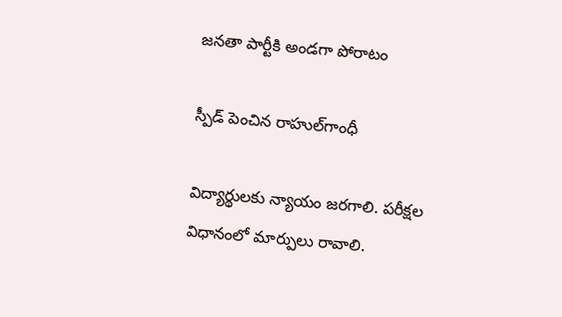జ‌న‌తా పార్టీకి అండ‌గా పోరాటం

స్పీడ్ పెంచిన రాహుల్‌గాంధీ

విద్యార్థుల‌కు న్యాయం జ‌ర‌గాలి. ప‌రీక్ష‌ల విధానంలో మార్పులు రావాలి.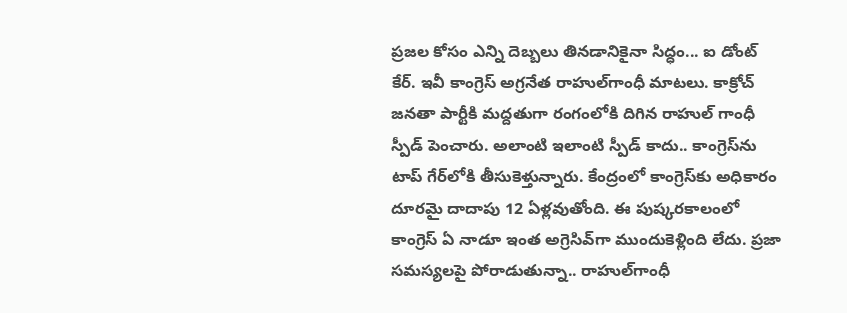ప్ర‌జ‌ల కోసం ఎన్ని దెబ్బ‌లు తిన‌డానికైనా సిద్ధం... ఐ డోంట్ కేర్. ఇవీ కాంగ్రెస్ అగ్ర‌నేత‌ రాహుల్‌గాంధీ మాట‌లు. కాక్రోచ్ జ‌న‌తా పార్టీకి మ‌ద్ద‌తుగా రంగంలోకి దిగిన రాహుల్ గాంధీ స్పీడ్ పెంచారు. అలాంటి ఇలాంటి స్పీడ్ కాదు.. కాంగ్రెస్‌ను టాప్ గేర్‌లోకి తీసుకెళ్తున్నారు. కేంద్రంలో కాంగ్రెస్‌కు అధికారం దూర‌మై దాదాపు 12 ఏళ్ల‌వుతోంది. ఈ పుష్క‌రకాలంలో కాంగ్రెస్ ఏ నాడూ ఇంత అగ్రెసివ్‌గా ముందుకెళ్లింది లేదు. ప్ర‌జా స‌మ‌స్య‌ల‌పై పోరాడుతున్నా.. రాహుల్‌గాంధీ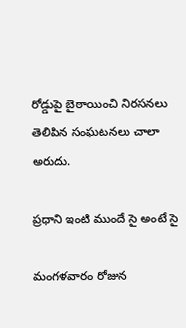రోడ్డుపై బైఠాయించి నిర‌స‌న‌లు తెలిపిన సంఘ‌ట‌న‌లు చాలా అరుదు.

ప్ర‌ధాని ఇంటి ముందే సై అంటే సై

మంగ‌ళ‌వారం రోజున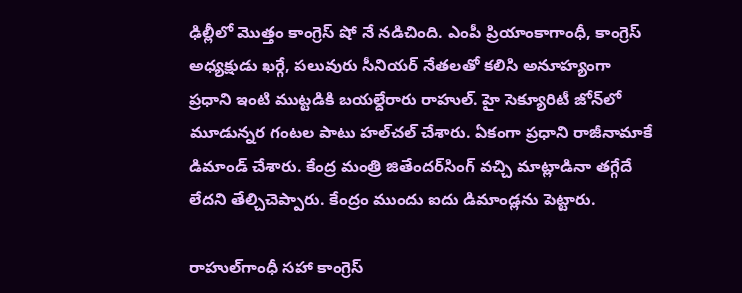ఢిల్లీలో మొత్తం కాంగ్రెస్ షో నే న‌డిచింది. ఎంపీ ప్రియాంకాగాంధీ, కాంగ్రెస్ అధ్య‌క్షుడు ఖ‌ర్గే, ప‌లువురు సీనియ‌ర్ నేత‌ల‌తో క‌లిసి అనూహ్యంగా ప్ర‌ధాని ఇంటి ముట్ట‌డికి బ‌య‌ల్దేరారు రాహుల్. హై సెక్యూరిటీ జోన్‌లో మూడున్న‌ర గంట‌ల పాటు హ‌ల్‌చ‌ల్ చేశారు. ఏకంగా ప్ర‌ధాని రాజీనామాకే డిమాండ్ చేశారు. కేంద్ర మంత్రి జితేంద‌ర్‌సింగ్ వ‌చ్చి మాట్లాడినా త‌గ్గేదే లేద‌ని తేల్చిచెప్పారు. కేంద్రం ముందు ఐదు డిమాండ్ల‌ను పెట్టారు.

రాహుల్‌గాంధీ స‌హా కాంగ్రెస్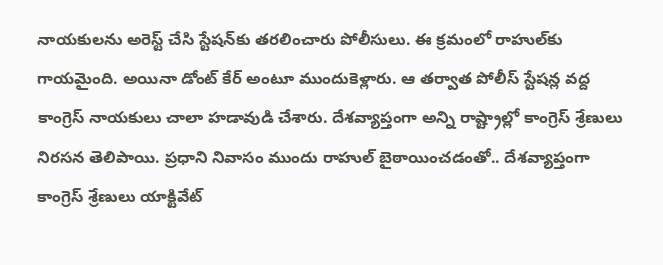నాయ‌కుల‌ను అరెస్ట్ చేసి స్టేష‌న్‌కు త‌ర‌లించారు పోలీసులు. ఈ క్ర‌మంలో రాహుల్‌కు గాయ‌మైంది. అయినా డోంట్ కేర్ అంటూ ముందుకెళ్లారు. ఆ త‌ర్వాత పోలీస్ స్టేష‌న్ల వ‌ద్ద కాంగ్రెస్ నాయ‌కులు చాలా హ‌డావుడి చేశారు. దేశ‌వ్యాప్తంగా అన్ని రాష్ట్రాల్లో కాంగ్రెస్ శ్రేణులు నిర‌స‌న తెలిపాయి. ప్ర‌ధాని నివాసం ముందు రాహుల్ బైఠాయించ‌డంతో.. దేశ‌వ్యాప్తంగా కాంగ్రెస్ శ్రేణులు యాక్టివేట్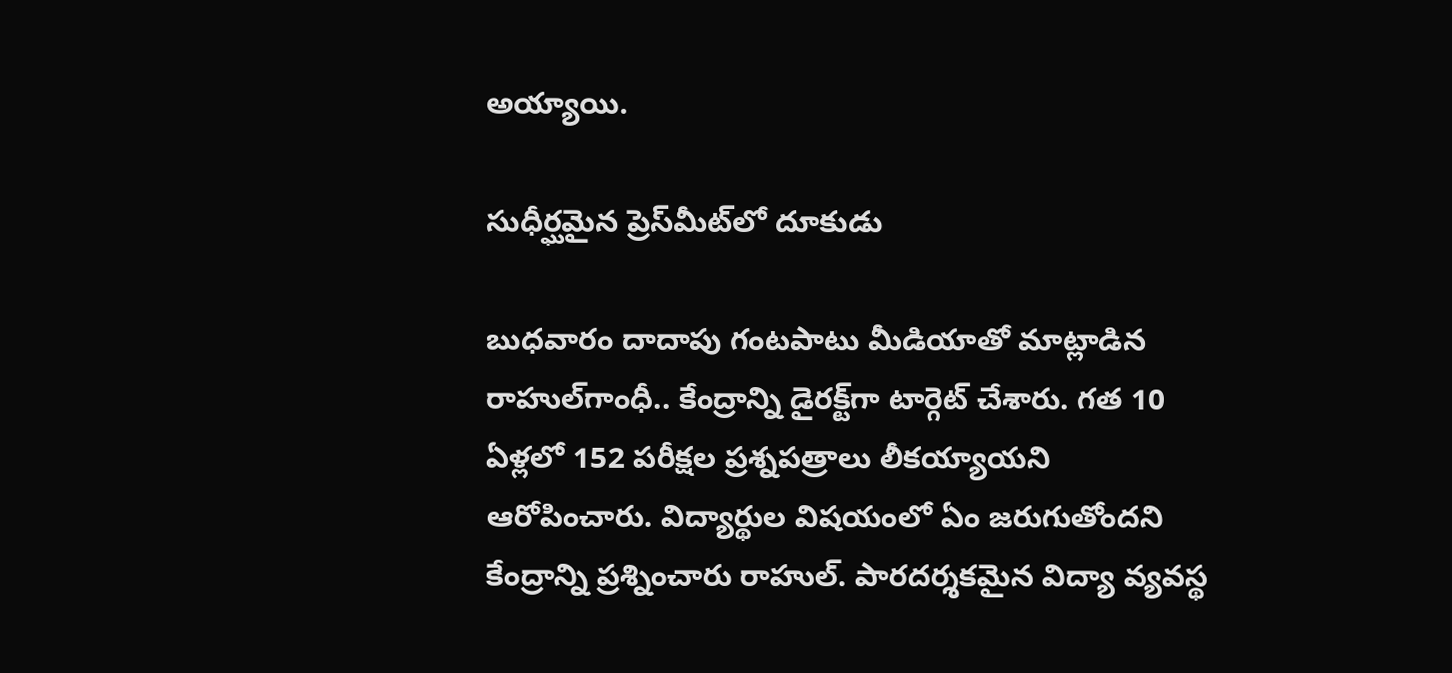అయ్యాయి.

సుధీర్ఘ‌మైన ప్రెస్‌మీట్‌లో దూకుడు

బుధ‌వారం దాదాపు గంట‌పాటు మీడియాతో మాట్లాడిన రాహుల్‌గాంధీ.. కేంద్రాన్ని డైర‌క్ట్‌గా టార్గెట్ చేశారు. గత 10 ఏళ్లలో 152 పరీక్షల ప్రశ్నపత్రాలు లీకయ్యాయని ఆరోపించారు. విద్యార్థుల విషయంలో ఏం జరుగుతోందని కేంద్రాన్ని ప్ర‌శ్నించారు రాహుల్. పారదర్శకమైన విద్యా వ్యవస్థ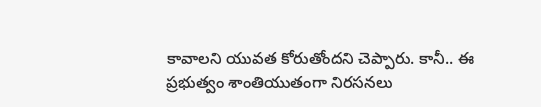కావాలని యువత కోరుతోందని చెప్పారు. కానీ.. ఈ ప్రభుత్వం శాంతియుతంగా నిరసనలు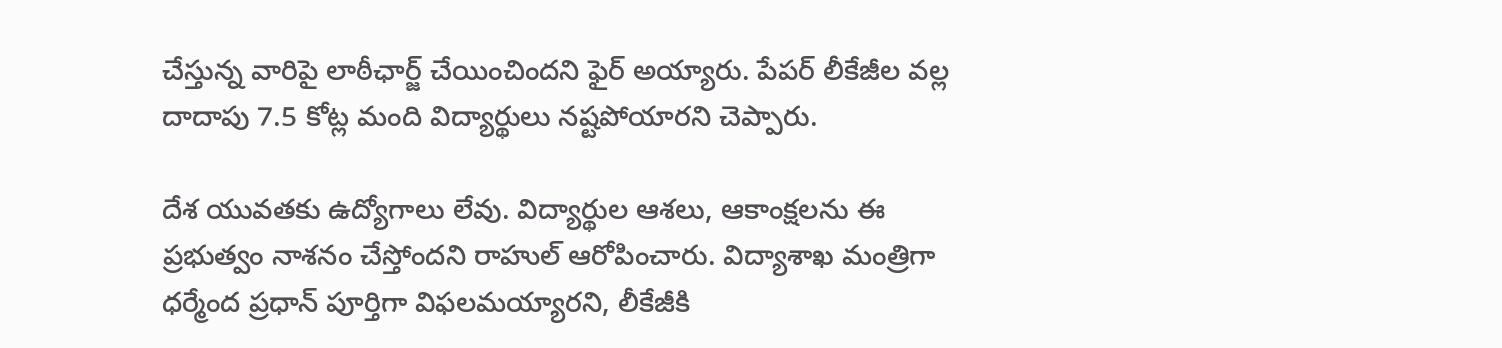చేస్తున్న వారిపై లాఠీఛార్జ్‌ చేయించిందని ఫైర్ అయ్యారు. పేప‌ర్ లీకేజీల వల్ల దాదాపు 7.5 కోట్ల మంది విద్యార్థులు న‌ష్ట‌పోయార‌ని చెప్పారు.

దేశ యువతకు ఉద్యోగాలు లేవు. విద్యార్థుల ఆశలు, ఆకాంక్షలను ఈ ప్రభుత్వం నాశనం చేస్తోందని రాహుల్ ఆరోపించారు. విద్యాశాఖ మంత్రిగా ధర్మేంద ప్రధాన్‌ పూర్తిగా విఫలమయ్యారని, లీకేజీకి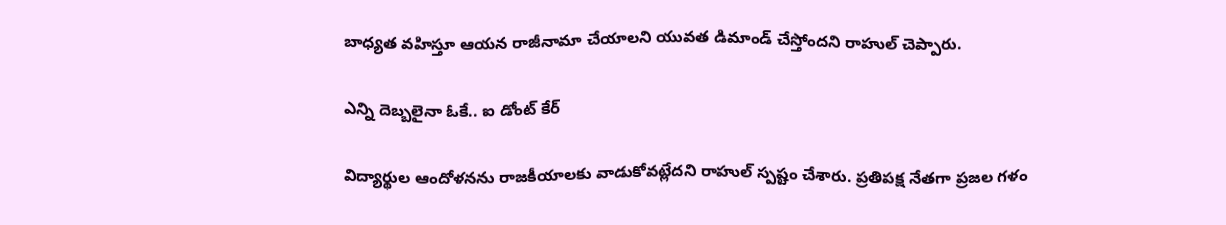బాధ్యత వహిస్తూ ఆయన రాజీనామా చేయాలని యువత డిమాండ్‌ చేస్తోంద‌ని రాహుల్ చెప్పారు.

ఎన్ని దెబ్బ‌లైనా ఓకే.. ఐ డోంట్ కేర్

విద్యార్థుల ఆందోళనను రాజకీయాలకు వాడుకోవట్లేదని రాహుల్ స్ప‌ష్టం చేశారు. ప్రతిపక్ష నేతగా ప్రజల గళం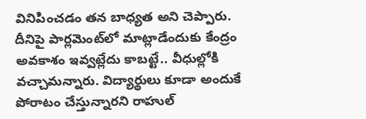వినిపించడం త‌న‌ బాధ్యత అని చెప్పారు. దీనిపై పార్లమెంట్‌లో మాట్లాడేందుకు కేంద్రం అవకాశం ఇవ్వట్లేదు కాబ‌ట్టే.. వీధుల్లోకి వ‌చ్చామ‌న్నారు. విద్యార్థులు కూడా అందుకే పోరాటం చేస్తున్నార‌ని రాహుల్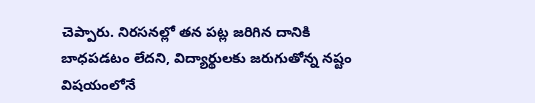చెప్పారు. నిరసనల్లో త‌న‌ పట్ల జరిగిన దానికి బాధపడటం లేదని, విద్యార్థులకు జరుగుతోన్న నష్టం విషయంలోనే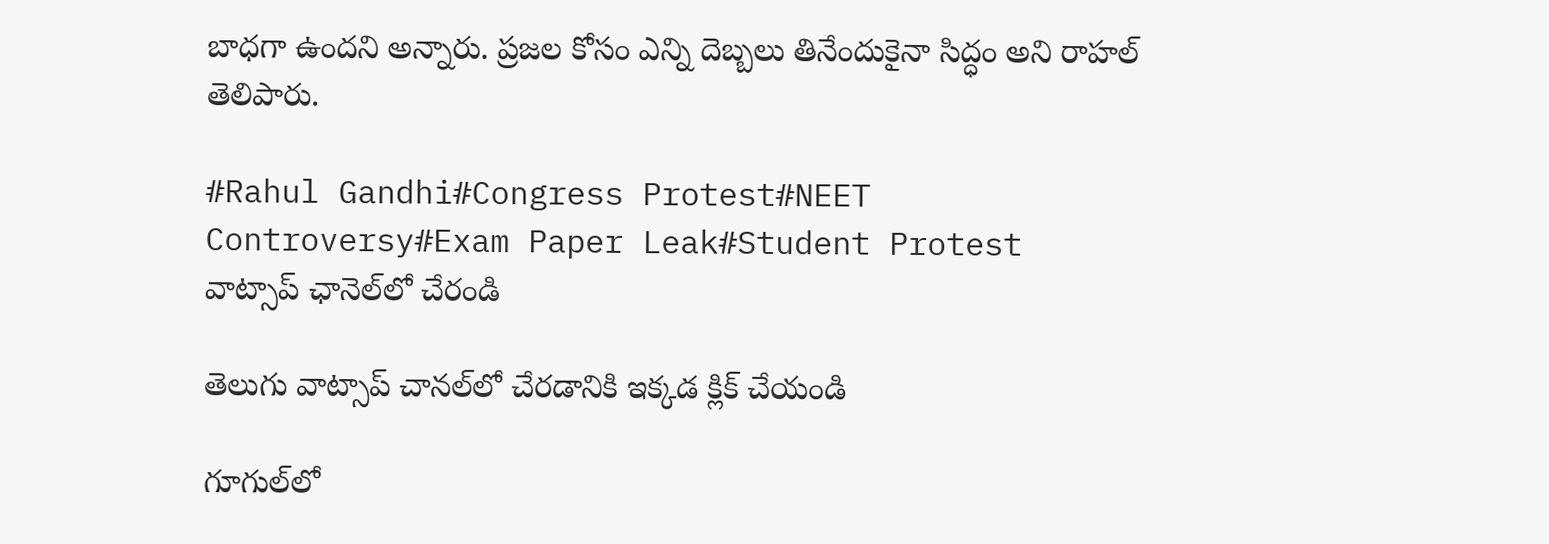బాధగా ఉందని అన్నారు. ప్రజల కోసం ఎన్ని దెబ్బలు తినేందుకైనా సిద్ధం అని రాహ‌ల్ తెలిపారు.

#Rahul Gandhi#Congress Protest#NEET Controversy#Exam Paper Leak#Student Protest
వాట్సాప్ ఛానెల్‌లో చేరండి

తెలుగు వాట్సాప్ చానల్‌లో చేరడానికి ఇక్కడ క్లిక్ చేయండి

గూగుల్‌లో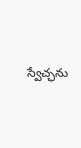స్వేచ్ఛను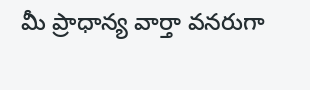మీ ప్రాధాన్య వార్తా వనరుగా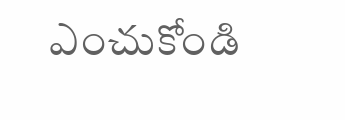ఎంచుకోండి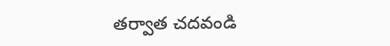తర్వాత చదవండి